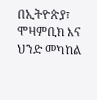በኢትዮጵያ፣ ሞዛምቢክ እና ህንድ መካከል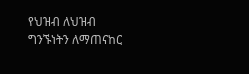የህዝብ ለህዝብ ግንኙነትን ለማጠናከር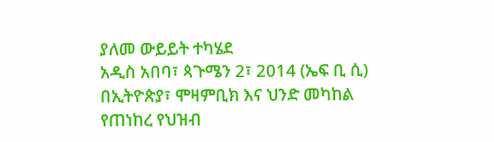ያለመ ውይይት ተካሄደ
አዲስ አበባ፣ ጳጉሜን 2፣ 2014 (ኤፍ ቢ ሲ) በኢትዮጵያ፣ ሞዛምቢክ እና ህንድ መካከል የጠነከረ የህዝብ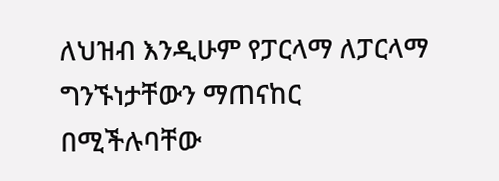ለህዝብ እንዲሁም የፓርላማ ለፓርላማ ግንኙነታቸውን ማጠናከር በሚችሉባቸው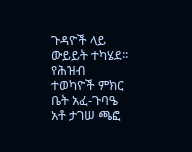ጉዳዮች ላይ ውይይት ተካሄደ፡፡
የሕዝብ ተወካዮች ምክር ቤት አፈ-ጉባዔ አቶ ታገሠ ጫፎ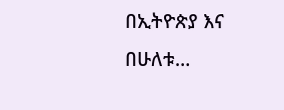በኢትዮጵያ እና በሁለቱ…